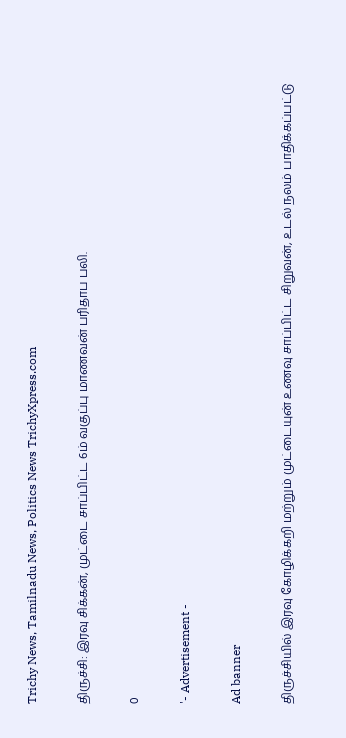Trichy News, Tamilnadu News, Politics News TrichyXpress.com

திருச்சி: இரவு சிக்கன், முட்டை சாப்பிட்ட 6ம் வகுப்பு மாணவன் பரிதாப பலி.

0

'- Advertisement -

Ad banner

திருச்சியில் இரவு கோழிக்கறி மற்றும் முட்டையுன் உணவு சாப்பிட்ட சிறுவன், உடல் நலம் பாதிக்கப்பட்டு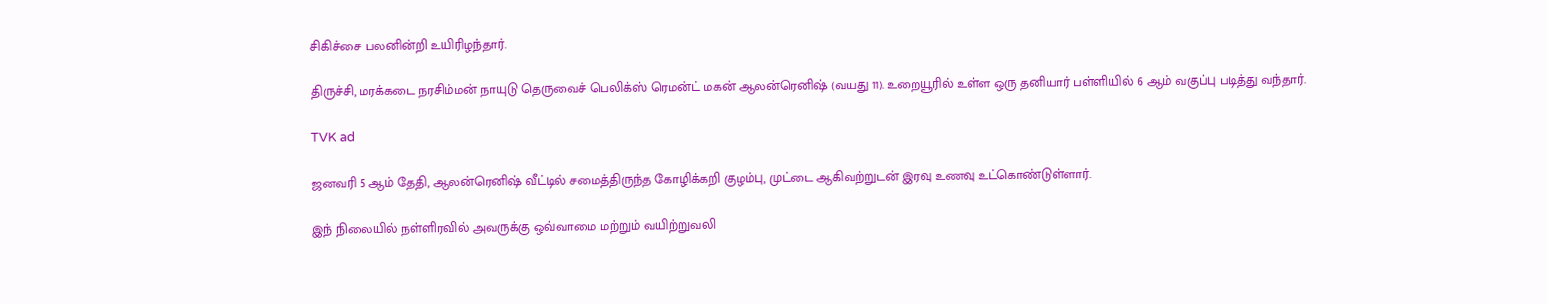சிகிச்சை பலனின்றி உயிரிழந்தார்.

திருச்சி, மரக்கடை நரசிம்மன் நாயுடு தெருவைச் பெலிக்ஸ் ரெமன்ட் மகன் ஆலன்ரெனிஷ் (வயது 11). உறையூரில் உள்ள ஒரு தனியார் பள்ளியில் 6 ஆம் வகுப்பு படித்து வந்தார்.

TVK ad

ஜனவரி 5 ஆம் தேதி, ஆலன்ரெனிஷ் வீட்டில் சமைத்திருந்த கோழிக்கறி குழம்பு, முட்டை ஆகிவற்றுடன் இரவு உணவு உட்கொண்டுள்ளார்.

இந் நிலையில் நள்ளிரவில் அவருக்கு ஒவ்வாமை மற்றும் வயிற்றுவலி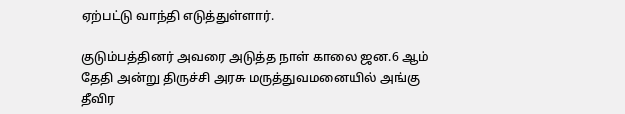ஏற்பட்டு வாந்தி எடுத்துள்ளார்.

குடும்பத்தினர் அவரை அடுத்த நாள் காலை ஜன.6 ஆம் தேதி அன்று திருச்சி அரசு மருத்துவமனையில் அங்கு தீவிர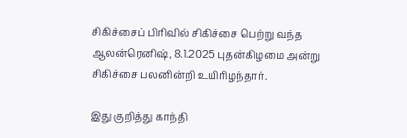சிகிச்சைப் பிரிவில் சிகிச்சை பெற்று வந்த ஆலன்ரெனிஷ், 8.1.2025 புதன்கிழமை அன்று சிகிச்சை பலனின்றி உயிரிழந்தார்.

இது குறித்து காந்தி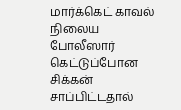மார்க்கெட் காவல் நிலைய  போலீஸார் கெட்டுப்போன சிக்கன் சாப்பிட்டதால்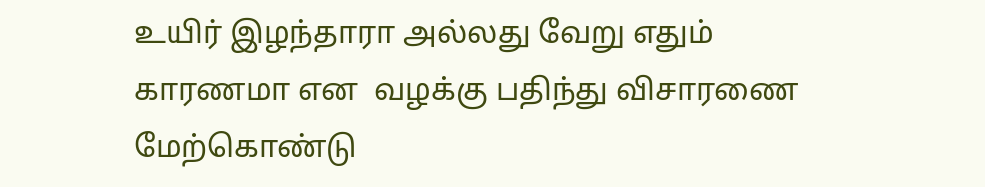உயிர் இழந்தாரா அல்லது வேறு எதும் காரணமா என  வழக்கு பதிந்து விசாரணை மேற்கொண்டு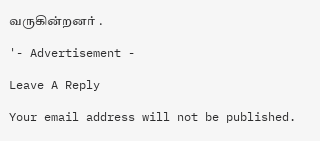வருகின்றனர் .

'- Advertisement -

Leave A Reply

Your email address will not be published.